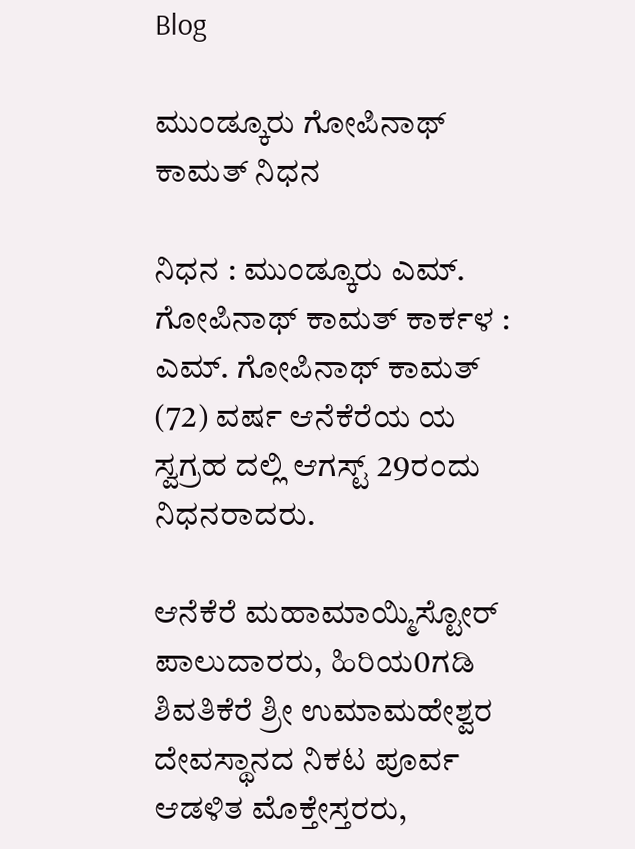Blog

ಮುಂಡ್ಕೂರು ಗೋಪಿನಾಥ್ ಕಾಮತ್ ನಿಧನ

ನಿಧನ : ಮುಂಡ್ಕೂರು ಎಮ್. ಗೋಪಿನಾಥ್ ಕಾಮತ್ ಕಾರ್ಕಳ : ಎಮ್. ಗೋಪಿನಾಥ್ ಕಾಮತ್ (72) ವರ್ಷ ಆನೆಕೆರೆಯ ಯ ಸ್ವಗ್ರಹ ದಲ್ಲಿ ಆಗಸ್ಟ್ 29ರಂದು ನಿಧನರಾದರು.

ಆನೆಕೆರೆ ಮಹಾಮಾಯ್ಮಿಸ್ಟೋರ್ ಪಾಲುದಾರರು, ಹಿರಿಯ0ಗಡಿ ಶಿವತಿಕೆರೆ ಶ್ರೀ ಉಮಾಮಹೇಶ್ವರ ದೇವಸ್ಥಾನದ ನಿಕಟ ಪೂರ್ವ ಆಡಳಿತ ಮೊಕ್ತೇಸ್ತರರು,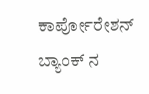ಕಾರ್ಪೋರೇಶನ್ ಬ್ಯಾಂಕ್ ನ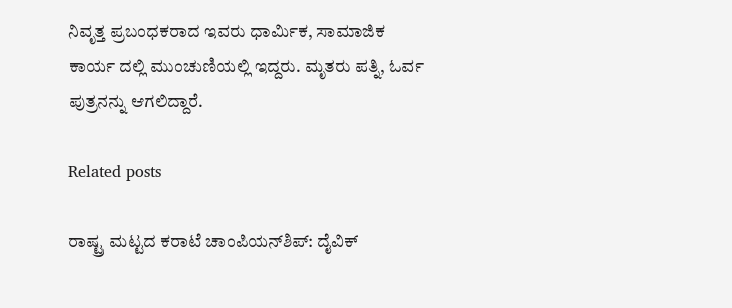ನಿವೃತ್ತ ಪ್ರಬಂಧಕರಾದ ಇವರು ಧಾರ್ಮಿಕ, ಸಾಮಾಜಿಕ ಕಾರ್ಯ ದಲ್ಲಿ ಮುಂಚುಣಿಯಲ್ಲಿ ಇದ್ದರು. ಮೃತರು ಪತ್ನಿ, ಓರ್ವ ಪುತ್ರನನ್ನು ಆಗಲಿದ್ದಾರೆ.

Related posts

ರಾಷ್ಟ್ರ ಮಟ್ಟದ ಕರಾಟೆ ಚಾಂಪಿಯನ್‌ಶಿಪ್: ದೈವಿಕ್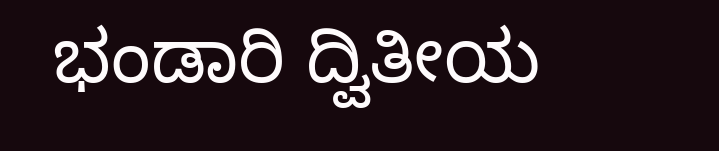ಭಂಡಾರಿ ದ್ವಿತೀಯ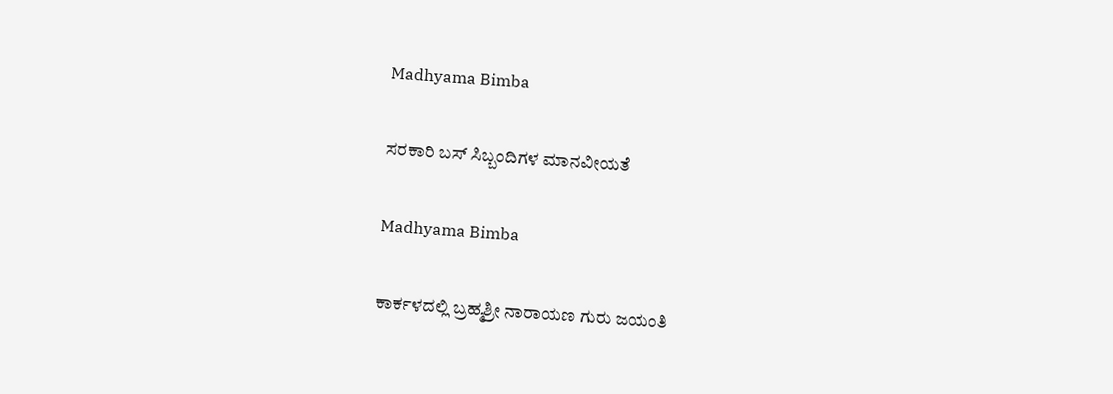Madhyama Bimba

ಸರಕಾರಿ ಬಸ್ ಸಿಬ್ಬಂದಿಗಳ ಮಾನವೀಯತೆ

Madhyama Bimba

ಕಾರ್ಕಳದಲ್ಲಿ ಬ್ರಹ್ಮಶ್ರೀ ನಾರಾಯಣ ಗುರು ಜಯಂತಿ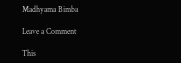Madhyama Bimba

Leave a Comment

This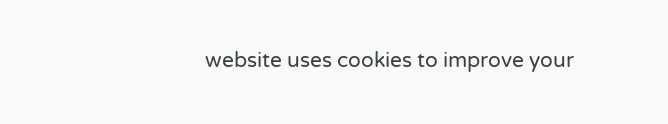website uses cookies to improve your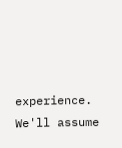experience. We'll assume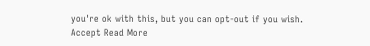you're ok with this, but you can opt-out if you wish. Accept Read More